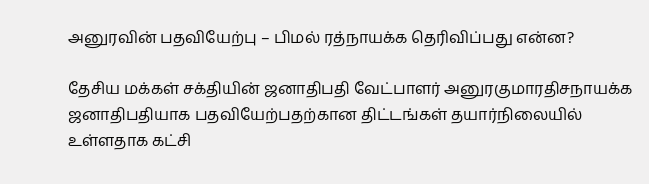அனுரவின் பதவியேற்பு – பிமல் ரத்நாயக்க தெரிவிப்பது என்ன?

தேசிய மக்கள் சக்தியின் ஜனாதிபதி வேட்பாளர் அனுரகுமாரதிசநாயக்க ஜனாதிபதியாக பதவியேற்பதற்கான திட்டங்கள் தயார்நிலையில் உள்ளதாக கட்சி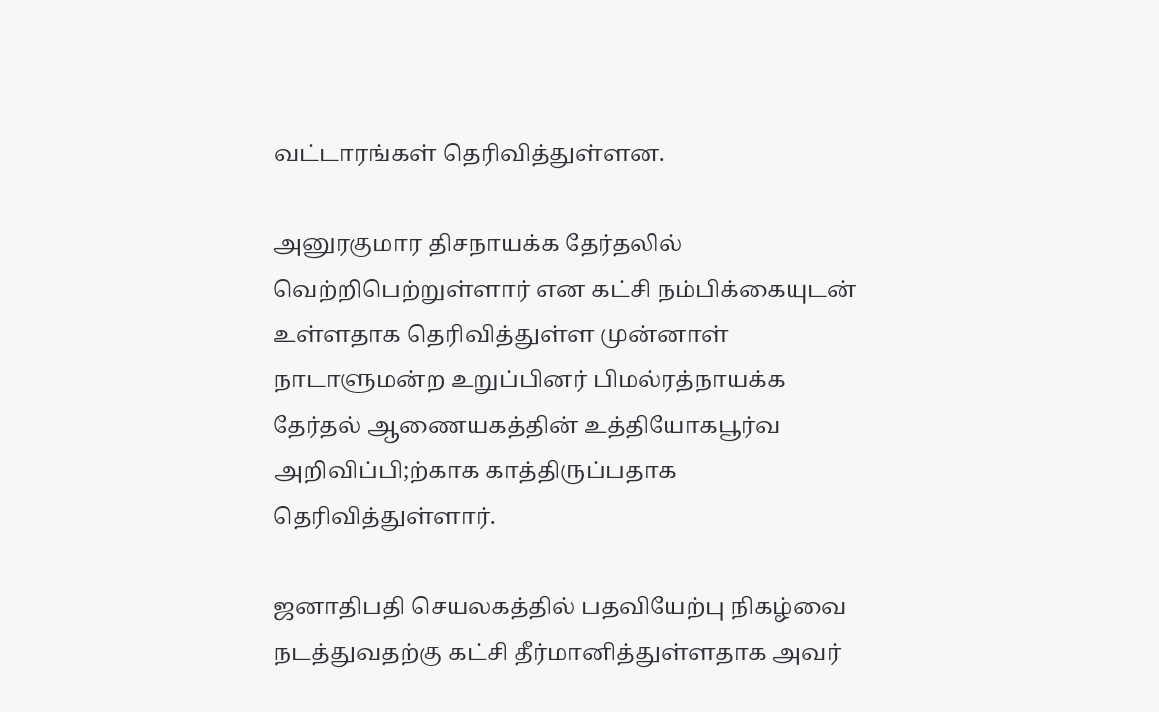வட்டாரங்கள் தெரிவித்துள்ளன.

அனுரகுமார திசநாயக்க தேர்தலில் வெற்றிபெற்றுள்ளார் என கட்சி நம்பிக்கையுடன் உள்ளதாக தெரிவித்துள்ள முன்னாள் நாடாளுமன்ற உறுப்பினர் பிமல்ரத்நாயக்க தேர்தல் ஆணையகத்தின் உத்தியோகபூர்வ அறிவிப்பி;ற்காக காத்திருப்பதாக தெரிவித்துள்ளார்.

ஜனாதிபதி செயலகத்தில் பதவியேற்பு நிகழ்வை நடத்துவதற்கு கட்சி தீர்மானித்துள்ளதாக அவர்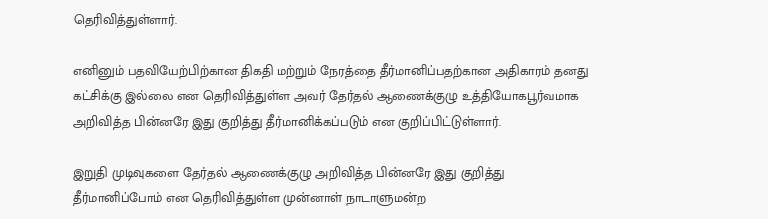தெரிவித்துள்ளார்.

எனினும் பதவியேற்பிற்கான திகதி மற்றும் நேரத்தை தீர்மானிப்பதற்கான அதிகாரம் தனது கட்சிக்கு இல்லை என தெரிவித்துள்ள அவர் தேர்தல் ஆணைக்குழு உத்தியோகபூர்வமாக அறிவித்த பின்னரே இது குறித்து தீர்மானிக்கப்படும் என குறிப்பிட்டுள்ளார்.

இறுதி முடிவுகளை தேர்தல் ஆணைக்குழு அறிவித்த பின்னரே இது குறித்து தீர்மானிப்போம் என தெரிவித்துள்ள முன்னாள் நாடாளுமன்ற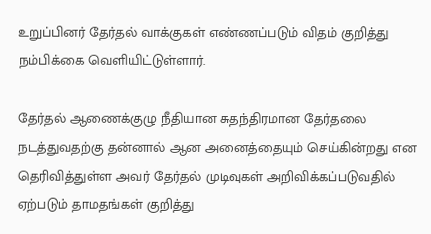உறுப்பினர் தேர்தல் வாக்குகள் எண்ணப்படும் விதம் குறித்து நம்பிக்கை வெளியிட்டுள்ளார்.

தேர்தல் ஆணைக்குழு நீதியான சுதந்திரமான தேர்தலை நடத்துவதற்கு தன்னால் ஆன அனைத்தையும் செய்கின்றது என தெரிவித்துள்ள அவர் தேர்தல் முடிவுகள் அறிவிக்கப்படுவதில் ஏற்படும் தாமதங்கள் குறித்து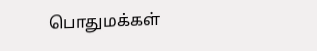பொதுமக்கள்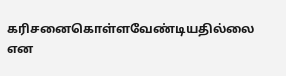கரிசனைகொள்ளவேண்டியதில்லை என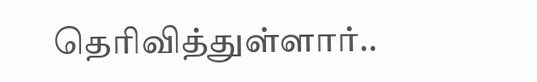தெரிவித்துள்ளார்..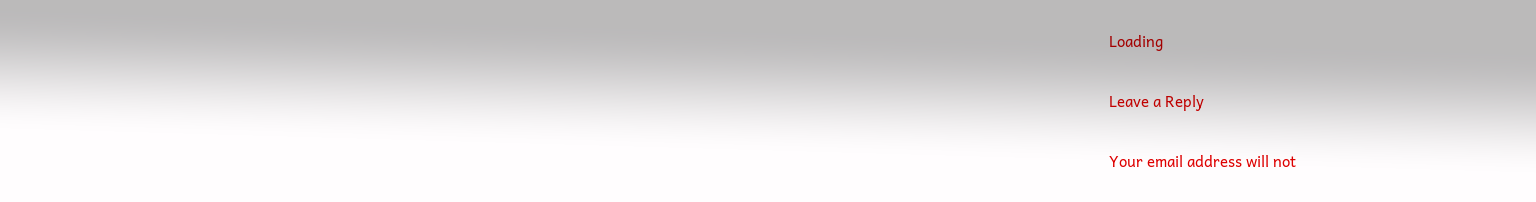Loading

Leave a Reply

Your email address will not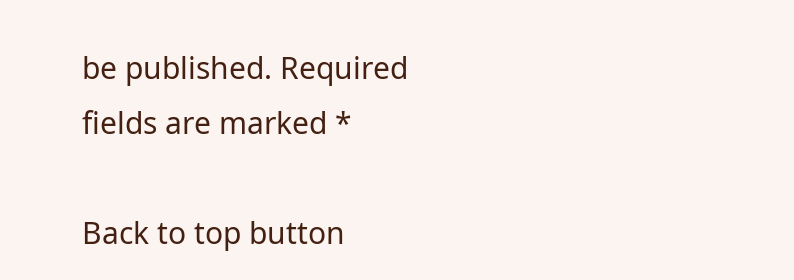be published. Required fields are marked *

Back to top button